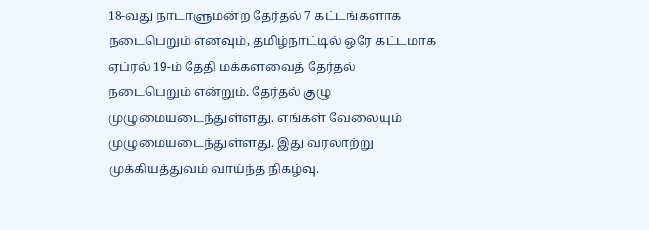18-வது நாடாளுமன்ற தேர்தல் 7 கட்டங்களாக நடைபெறும் எனவும், தமிழ்நாட்டில் ஒரே கட்டமாக ஏப்ரல் 19-ம் தேதி மக்களவைத் தேர்தல் நடைபெறும் என்றும். தேர்தல் குழு முழுமையடைந்துள்ளது. எங்கள் வேலையும் முழுமையடைந்துள்ளது. இது வரலாற்று முக்கியத்துவம் வாய்ந்த நிகழ்வு.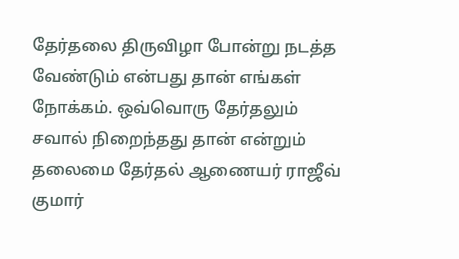தேர்தலை திருவிழா போன்று நடத்த வேண்டும் என்பது தான் எங்கள் நோக்கம். ஒவ்வொரு தேர்தலும் சவால் நிறைந்தது தான் என்றும் தலைமை தேர்தல் ஆணையர் ராஜீவ் குமார்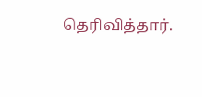தெரிவித்தார்.